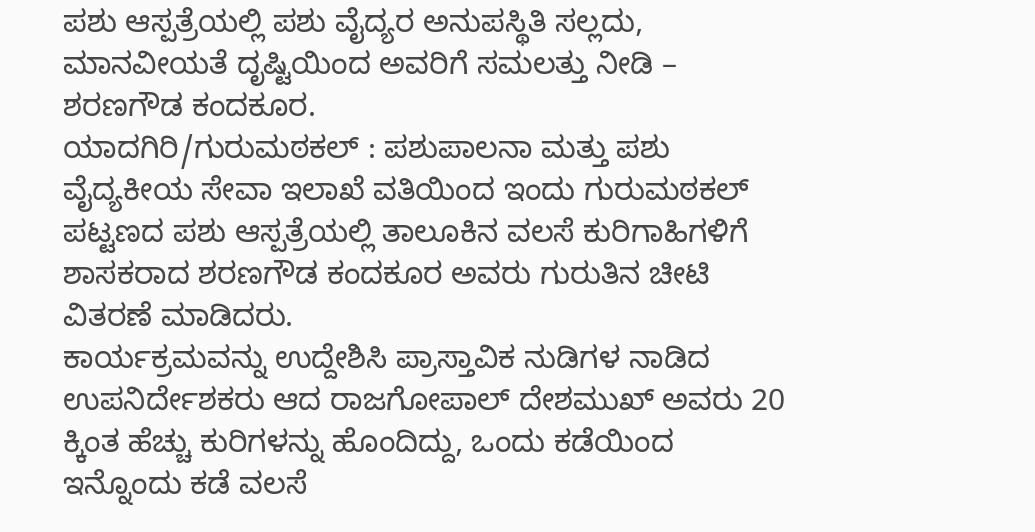ಪಶು ಆಸ್ಪತ್ರೆಯಲ್ಲಿ ಪಶು ವೈದ್ಯರ ಅನುಪಸ್ಥಿತಿ ಸಲ್ಲದು, ಮಾನವೀಯತೆ ದೃಷ್ಟಿಯಿಂದ ಅವರಿಗೆ ಸಮಲತ್ತು ನೀಡಿ – ಶರಣಗೌಡ ಕಂದಕೂರ.
ಯಾದಗಿರಿ/ಗುರುಮಠಕಲ್ : ಪಶುಪಾಲನಾ ಮತ್ತು ಪಶು ವೈದ್ಯಕೀಯ ಸೇವಾ ಇಲಾಖೆ ವತಿಯಿಂದ ಇಂದು ಗುರುಮಠಕಲ್ ಪಟ್ಟಣದ ಪಶು ಆಸ್ಪತ್ರೆಯಲ್ಲಿ ತಾಲೂಕಿನ ವಲಸೆ ಕುರಿಗಾಹಿಗಳಿಗೆ ಶಾಸಕರಾದ ಶರಣಗೌಡ ಕಂದಕೂರ ಅವರು ಗುರುತಿನ ಚೀಟಿ ವಿತರಣೆ ಮಾಡಿದರು.
ಕಾರ್ಯಕ್ರಮವನ್ನು ಉದ್ದೇಶಿಸಿ ಪ್ರಾಸ್ತಾವಿಕ ನುಡಿಗಳ ನಾಡಿದ ಉಪನಿರ್ದೇಶಕರು ಆದ ರಾಜಗೋಪಾಲ್ ದೇಶಮುಖ್ ಅವರು 20 ಕ್ಕಿಂತ ಹೆಚ್ಚು ಕುರಿಗಳನ್ನು ಹೊಂದಿದ್ದು, ಒಂದು ಕಡೆಯಿಂದ ಇನ್ನೊಂದು ಕಡೆ ವಲಸೆ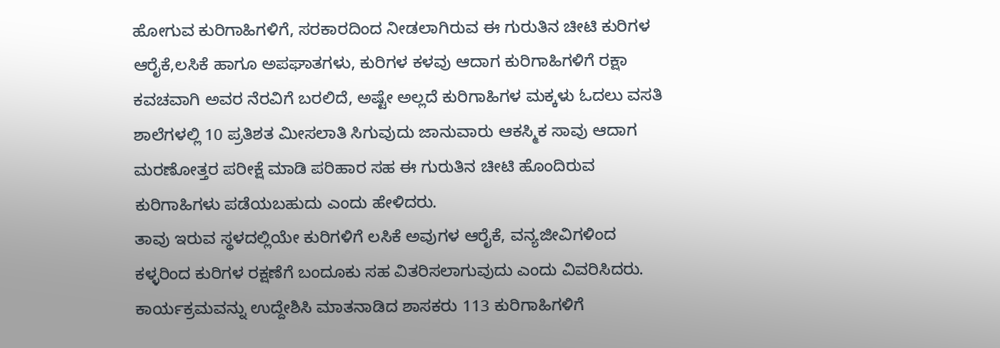ಹೋಗುವ ಕುರಿಗಾಹಿಗಳಿಗೆ, ಸರಕಾರದಿಂದ ನೀಡಲಾಗಿರುವ ಈ ಗುರುತಿನ ಚೀಟಿ ಕುರಿಗಳ ಆರೈಕೆ,ಲಸಿಕೆ ಹಾಗೂ ಅಪಘಾತಗಳು, ಕುರಿಗಳ ಕಳವು ಆದಾಗ ಕುರಿಗಾಹಿಗಳಿಗೆ ರಕ್ಷಾ ಕವಚವಾಗಿ ಅವರ ನೆರವಿಗೆ ಬರಲಿದೆ, ಅಷ್ಟೇ ಅಲ್ಲದೆ ಕುರಿಗಾಹಿಗಳ ಮಕ್ಕಳು ಓದಲು ವಸತಿ ಶಾಲೆಗಳಲ್ಲಿ 10 ಪ್ರತಿಶತ ಮೀಸಲಾತಿ ಸಿಗುವುದು ಜಾನುವಾರು ಆಕಸ್ಮಿಕ ಸಾವು ಆದಾಗ ಮರಣೋತ್ತರ ಪರೀಕ್ಷೆ ಮಾಡಿ ಪರಿಹಾರ ಸಹ ಈ ಗುರುತಿನ ಚೀಟಿ ಹೊಂದಿರುವ ಕುರಿಗಾಹಿಗಳು ಪಡೆಯಬಹುದು ಎಂದು ಹೇಳಿದರು.
ತಾವು ಇರುವ ಸ್ಥಳದಲ್ಲಿಯೇ ಕುರಿಗಳಿಗೆ ಲಸಿಕೆ ಅವುಗಳ ಆರೈಕೆ, ವನ್ಯಜೀವಿಗಳಿಂದ ಕಳ್ಳರಿಂದ ಕುರಿಗಳ ರಕ್ಷಣೆಗೆ ಬಂದೂಕು ಸಹ ವಿತರಿಸಲಾಗುವುದು ಎಂದು ವಿವರಿಸಿದರು.
ಕಾರ್ಯಕ್ರಮವನ್ನು ಉದ್ದೇಶಿಸಿ ಮಾತನಾಡಿದ ಶಾಸಕರು 113 ಕುರಿಗಾಹಿಗಳಿಗೆ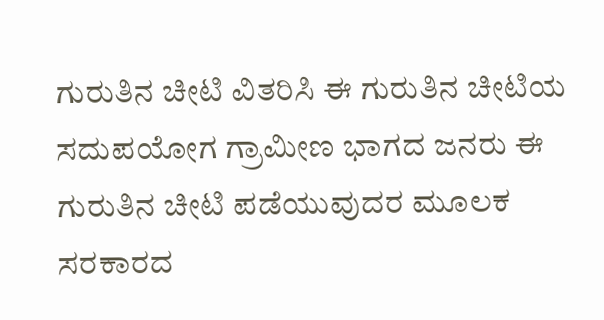ಗುರುತಿನ ಚೀಟಿ ವಿತರಿಸಿ ಈ ಗುರುತಿನ ಚೀಟಿಯ ಸದುಪಯೋಗ ಗ್ರಾಮೀಣ ಭಾಗದ ಜನರು ಈ ಗುರುತಿನ ಚೀಟಿ ಪಡೆಯುವುದರ ಮೂಲಕ ಸರಕಾರದ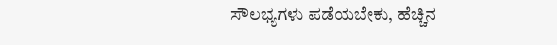ಸೌಲಭ್ಯಗಳು ಪಡೆಯಬೇಕು, ಹೆಚ್ಚಿನ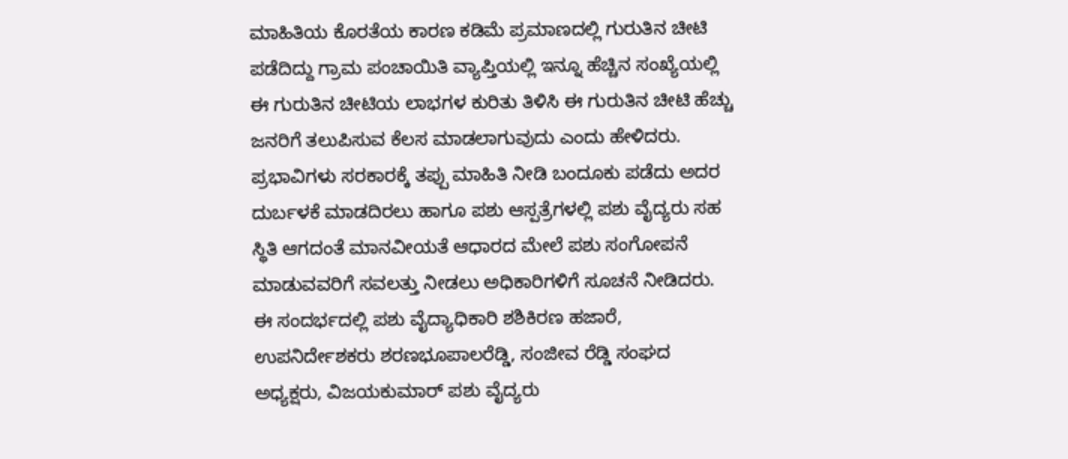ಮಾಹಿತಿಯ ಕೊರತೆಯ ಕಾರಣ ಕಡಿಮೆ ಪ್ರಮಾಣದಲ್ಲಿ ಗುರುತಿನ ಚೀಟಿ ಪಡೆದಿದ್ದು ಗ್ರಾಮ ಪಂಚಾಯಿತಿ ವ್ಯಾಪ್ತಿಯಲ್ಲಿ ಇನ್ನೂ ಹೆಚ್ಚಿನ ಸಂಖ್ಯೆಯಲ್ಲಿ ಈ ಗುರುತಿನ ಚೀಟಿಯ ಲಾಭಗಳ ಕುರಿತು ತಿಳಿಸಿ ಈ ಗುರುತಿನ ಚೀಟಿ ಹೆಚ್ಚು ಜನರಿಗೆ ತಲುಪಿಸುವ ಕೆಲಸ ಮಾಡಲಾಗುವುದು ಎಂದು ಹೇಳಿದರು.
ಪ್ರಭಾವಿಗಳು ಸರಕಾರಕ್ಕೆ ತಪ್ಪು ಮಾಹಿತಿ ನೀಡಿ ಬಂದೂಕು ಪಡೆದು ಅದರ ದುರ್ಬಳಕೆ ಮಾಡದಿರಲು ಹಾಗೂ ಪಶು ಆಸ್ಪತ್ರೆಗಳಲ್ಲಿ ಪಶು ವೈದ್ಯರು ಸಹ ಸ್ಥಿತಿ ಆಗದಂತೆ ಮಾನವೀಯತೆ ಆಧಾರದ ಮೇಲೆ ಪಶು ಸಂಗೋಪನೆ ಮಾಡುವವರಿಗೆ ಸವಲತ್ತು ನೀಡಲು ಅಧಿಕಾರಿಗಳಿಗೆ ಸೂಚನೆ ನೀಡಿದರು.
ಈ ಸಂದರ್ಭದಲ್ಲಿ ಪಶು ವೈದ್ಯಾಧಿಕಾರಿ ಶಶಿಕಿರಣ ಹಜಾರೆ, ಉಪನಿರ್ದೇಶಕರು ಶರಣಭೂಪಾಲರೆಡ್ಡಿ, ಸಂಜೀವ ರೆಡ್ಡಿ ಸಂಘದ ಅಧ್ಯಕ್ಷರು, ವಿಜಯಕುಮಾರ್ ಪಶು ವೈದ್ಯರು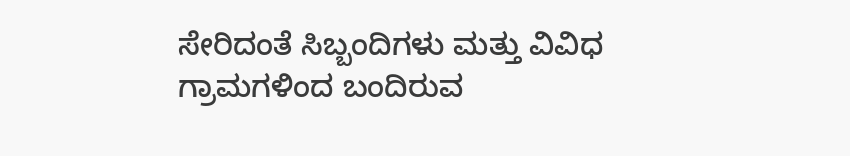ಸೇರಿದಂತೆ ಸಿಬ್ಬಂದಿಗಳು ಮತ್ತು ವಿವಿಧ ಗ್ರಾಮಗಳಿಂದ ಬಂದಿರುವ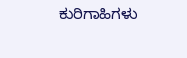ಕುರಿಗಾಹಿಗಳು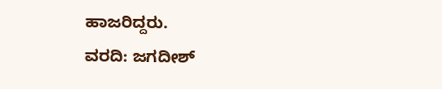ಹಾಜರಿದ್ದರು.
ವರದಿ: ಜಗದೀಶ್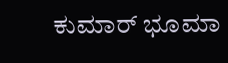ಕುಮಾರ್ ಭೂಮಾ